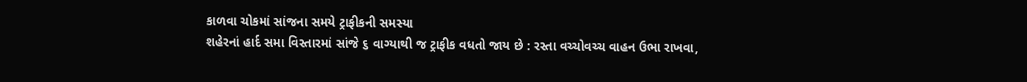કાળવા ચોકમાં સાંજના સમયે ટ્રાફીકની સમસ્યા
શહેરનાં હાર્દ સમા વિસ્તારમાં સાંજે ૬ વાગ્યાથી જ ટ્રાફીક વધતો જાય છે : રસ્તા વચ્ચોવચ્ચ વાહન ઉભા રાખવા,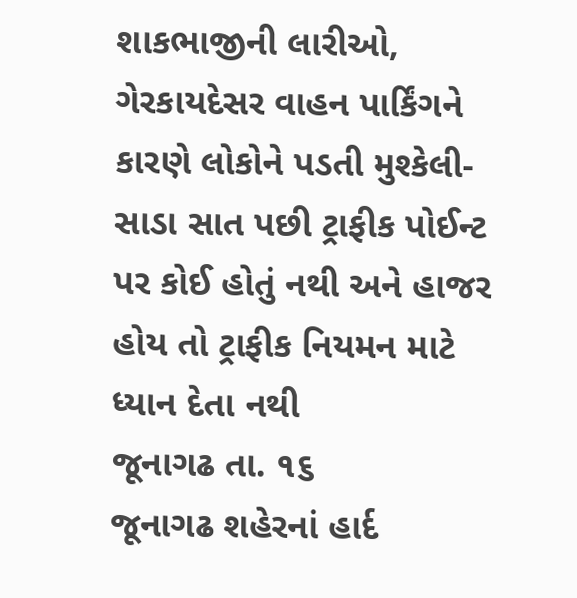શાકભાજીની લારીઓ, ગેરકાયદેસર વાહન પાર્કિંગને કારણે લોકોને પડતી મુશ્કેલી- સાડા સાત પછી ટ્રાફીક પોઈન્ટ પર કોઈ હોતું નથી અને હાજર હોય તો ટ્રાફીક નિયમન માટે ધ્યાન દેતા નથી
જૂનાગઢ તા. ૧૬
જૂનાગઢ શહેરનાં હાર્દ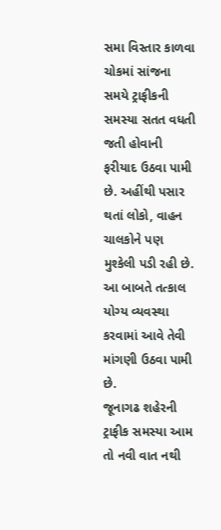સમા વિસ્તાર કાળવા ચોકમાં સાંજના સમયે ટ્રાફીકની સમસ્યા સતત વધતી જતી હોવાની ફરીયાદ ઉઠવા પામી છે. અહીંથી પસાર થતાં લોકો, વાહન ચાલકોને પણ મુશ્કેલી પડી રહી છે. આ બાબતે તત્કાલ યોગ્ય વ્યવસ્થા કરવામાં આવે તેવી માંગણી ઉઠવા પામી છે.
જૂનાગઢ શહેરની ટ્રાફીક સમસ્યા આમ તો નવી વાત નથી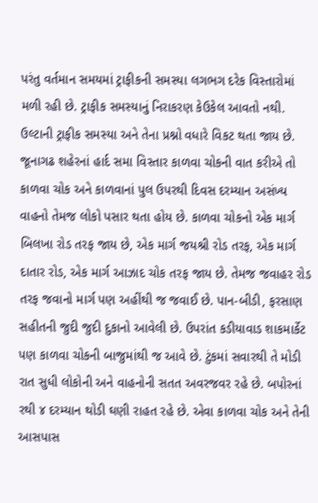પરંતુ વર્તમાન સમયમાં ટ્રાફીકની સમસ્યા લગભગ દરેક વિસ્તારોમાં મળી રહી છે. ટ્રાફીક સમસ્યાનું નિરાકરણ કેઉકેલ આવતો નથી. ઉલ્ટાની ટ્રાફીક સમસ્યા અને તેના પ્રશ્નો વધારે વિકટ થતા જાય છે.
જૂનાગઢ શહેરનાં હાર્દ સમા વિસ્તાર કાળવા ચોકની વાત કરીએ તો કાળવા ચોક અને કાળવાનાં પુલ ઉપરથી દિવસ દરમ્યાન અસંખ્ય વાહનો તેમજ લોકો પસાર થતા હોય છે. કાળવા ચોકનો એક માર્ગ બિલખા રોડ તરફ જાય છે, એક માર્ગ જયશ્રી રોડ તરફ, એક માર્ગ દાતાર રોડ, એક માર્ગ આઝાદ ચોક તરફ જાય છે. તેમજ જવાહર રોડ તરફ જવાનો માર્ગ પણ અહીંથી જ જવાઈ છે. પાન-બીડી, ફરસાણ સહીતની જુદી જુદી દુકાનો આવેલી છે. ઉપરાંત કડીયાવાડ શાકમાર્કેટ પણ કાળવા ચોકની બાજુમાંથી જ આવે છે. ટુંકમાં સવારથી તે મોડી રાત સુધી લોકોની અને વાહનોની સતત અવરજવર રહે છે. બપોરનાં રથી ૪ દરમ્યાન થોડી ઘણી રાહત રહે છે. એવા કાળવા ચોક અને તેની આસપાસ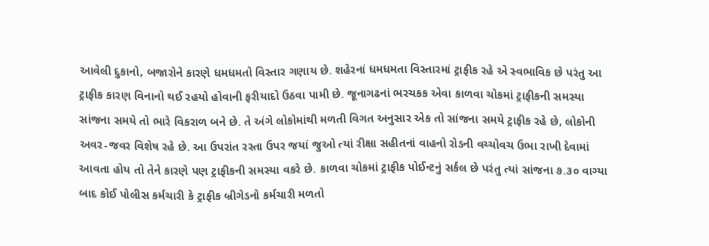આવેલી દુકાનો, બજારોને કારણે ધમધમતો વિસ્તાર ગણાય છે. શહેરનાં ધમધમતા વિસ્તારમાં ટ્રાફીક રહે એ સ્વભાવિક છે પરંતુ આ ટ્રાફીક કારણ વિનાનો થઈ રહયો હોવાની ફરીયાદો ઉઠવા પામી છે. જૂનાગઢનાં ભરચકક એવા કાળવા ચોકમાં ટ્રાફીકની સમસ્યા સાંજના સમયે તો ભારે વિકરાળ બને છે. તે અંગે લોકોમાંથી મળતી વિગત અનુસાર એક તો સાંજના સમયે ટ્રાફીક રહે છે, લોકોની અવર-જવર વિશેષ રહે છે. આ ઉપરાંત રસ્તા ઉપર જયાં જુઓ ત્યાં રીક્ષા સહીતનાં વાહનો રોડની વચ્ચોવચ ઉભા રાખી દેવામાં આવતા હોય તો તેને કારણે પણ ટ્રાફીકની સમસ્યા વકરે છે. કાળવા ચોકમાં ટ્રાફીક પોઈન્ટનું સર્કલ છે પરંતુ ત્યાં સાંજના ૭.૩૦ વાગ્યા બાદ કોઈ પોલીસ કર્મચારી કે ટ્રાફીક બ્રીગેડનો કર્મચારી મળતો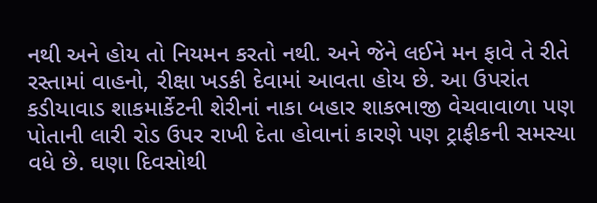નથી અને હોય તો નિયમન કરતો નથી. અને જેને લઈને મન ફાવે તે રીતે રસ્તામાં વાહનો, રીક્ષા ખડકી દેવામાં આવતા હોય છે. આ ઉપરાંત કડીયાવાડ શાકમાર્કેટની શેરીનાં નાકા બહાર શાકભાજી વેચવાવાળા પણ પોતાની લારી રોડ ઉપર રાખી દેતા હોવાનાં કારણે પણ ટ્રાફીકની સમસ્યા વધે છે. ઘણા દિવસોથી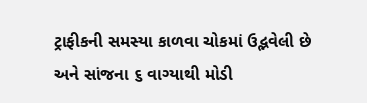ટ્રાફીકની સમસ્યા કાળવા ચોકમાં ઉદ્ભવેલી છે અને સાંજના ૬ વાગ્યાથી મોડી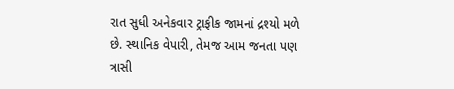રાત સુધી અનેકવાર ટ્રાફીક જામનાં દ્રશ્યો મળે છે. સ્થાનિક વેપારી, તેમજ આમ જનતા પણ ત્રાસી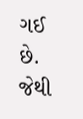ગઈ છે. જેથી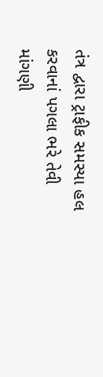તંત્ર દ્વારા ટ્રાફીક સમસ્યા હલ કરવાનાં પગલા ભરે તેવી માંગણી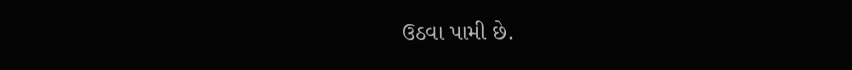ઉઠવા પામી છે.